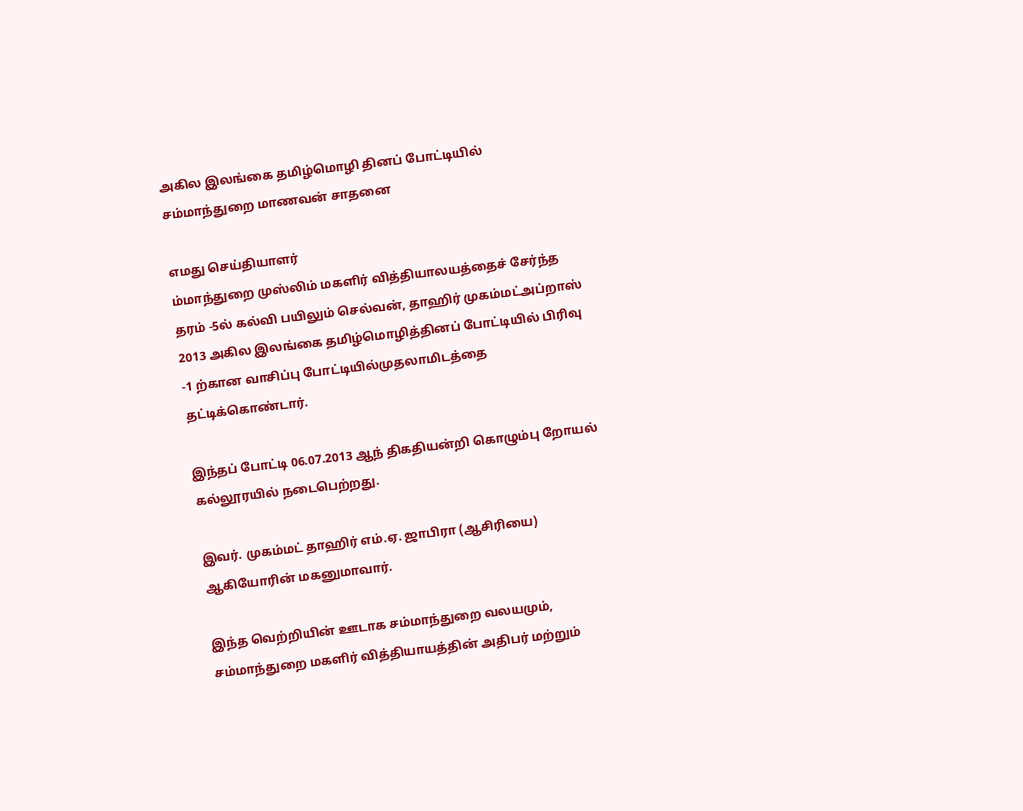அகில இலங்கை தமிழ்மொழி தினப் போட்டியில் சம்மாந்துறை மாணவன் சாதனை

எமது செய்தியாளர்
ம்மாந்துறை முஸ்லிம் மகளிர் வித்தியாலயத்தைச் சேர்ந்த தரம் -5ல் கல்வி பயிலும் செல்வன், தாஹிர் முகம்மட்அப்றாஸ் 2013 அகில இலங்கை தமிழ்மொழித்தினப் போட்டியில் பிரிவு -1 ற்கான வாசிப்பு போட்டியில்முதலாமிடத்தை தட்டிக்கொண்டார்.

இந்தப் போட்டி 06.07.2013 ஆந் திகதியன்றி கொழும்பு றோயல் கல்லூரயில் நடைபெற்றது.

இவர். முகம்மட் தாஹிர் எம்.ஏ. ஜாபிரா (ஆசிரியை) ஆகியோரின் மகனுமாவார்.

இந்த வெற்றியின் ஊடாக சம்மாந்துறை வலயமும், சம்மாந்துறை மகளிர் வித்தியாயத்தின் அதிபர் மற்றும்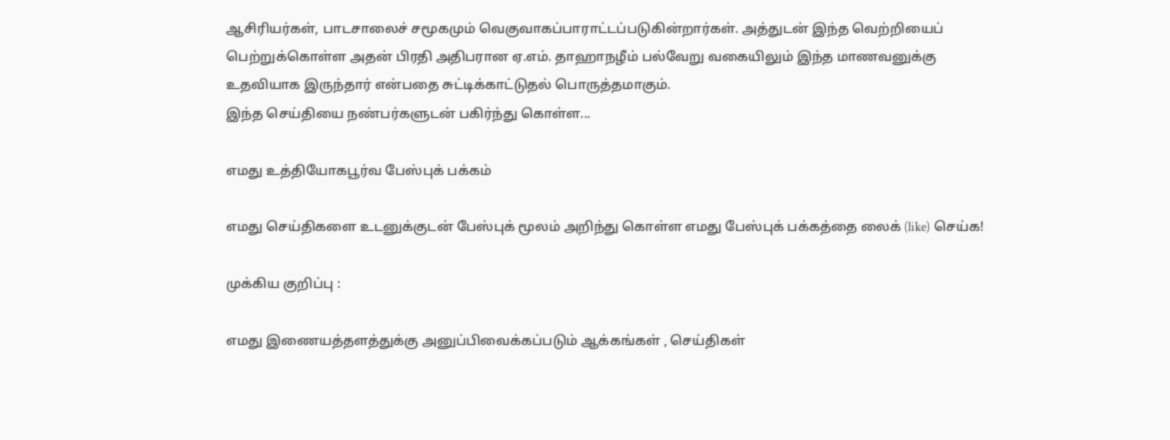ஆசிரியர்கள், பாடசாலைச் சமூகமும் வெகுவாகப்பாராட்டப்படுகின்றார்கள். அத்துடன் இந்த வெற்றியைப் பெற்றுக்கொள்ள அதன் பிரதி அதிபரான ஏ.எம். தாஹாநழீம் பல்வேறு வகையிலும் இந்த மாணவனுக்கு உதவியாக இருந்தார் என்பதை சுட்டிக்காட்டுதல் பொருத்தமாகும்.
இந்த செய்தியை நண்பர்களுடன் பகிர்ந்து கொள்ள...

எமது உத்தியோகபூர்வ பேஸ்புக் பக்கம்

எமது செய்திகளை உடனுக்குடன் பேஸ்புக் மூலம் அறிந்து கொள்ள எமது பேஸ்புக் பக்கத்தை லைக் (like) செய்க!

முக்கிய குறிப்பு :

எமது இணையத்தளத்துக்கு அனுப்பிவைக்கப்படும் ஆக்கங்கள் , செய்திகள்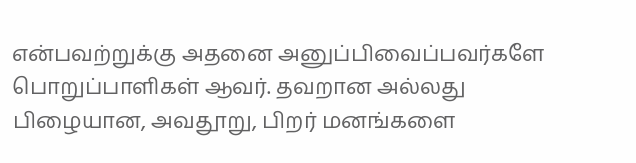என்பவற்றுக்கு அதனை அனுப்பிவைப்பவர்களே பொறுப்பாளிகள் ஆவர். தவறான அல்லது பிழையான, அவதூறு, பிறர் மனங்களை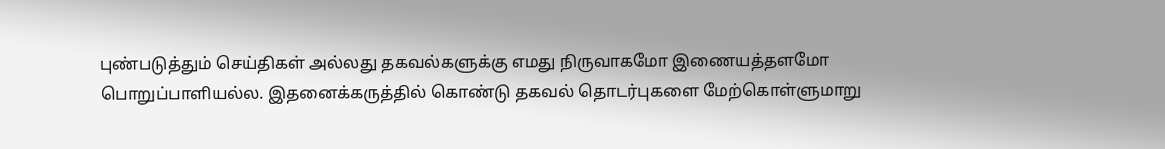புண்படுத்தும் செய்திகள் அல்லது தகவல்களுக்கு எமது நிருவாகமோ இணையத்தளமோ பொறுப்பாளியல்ல. இதனைக்கருத்தில் கொண்டு தகவல் தொடர்புகளை மேற்கொள்ளுமாறு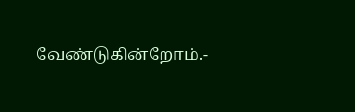வேண்டுகின்றோம்.-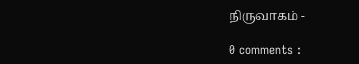நிருவாகம் -

0 comments :